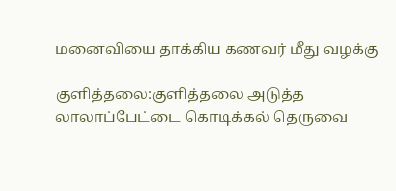மனைவியை தாக்கிய கணவர் மீது வழக்கு

குளித்தலை:குளித்தலை அடுத்த லாலாப்பேட்டை கொடிக்கல் தெருவை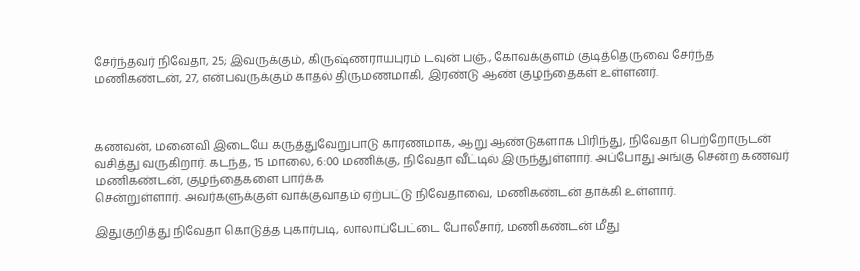சேர்ந்தவர் நிவேதா, 25; இவருக்கும், கிருஷ்ணராயபுரம் டவுன் பஞ்., கோவக்குளம் குடித்தெருவை சேர்ந்த மணிகண்டன், 27, என்பவருக்கும் காதல் திருமணமாகி, இரண்டு ஆண் குழந்தைகள் உள்ளனர்.



கணவன், மனைவி இடையே கருத்துவேறுபாடு காரணமாக, ஆறு ஆண்டுகளாக பிரிந்து, நிவேதா பெற்றோருடன் வசித்து வருகிறார். கடந்த, 15 மாலை, 6:00 மணிக்கு, நிவேதா வீட்டில் இருந்துள்ளார். அப்போது அங்கு சென்ற கணவர் மணிகண்டன், குழந்தைகளை பார்க்க
சென்றுள்ளார். அவர்களுக்குள் வாக்குவாதம் ஏற்பட்டு நிவேதாவை, மணிகண்டன் தாக்கி உள்ளார்.

இதுகுறித்து நிவேதா கொடுத்த புகார்படி, லாலாப்பேட்டை போலீசார், மணிகண்டன் மீது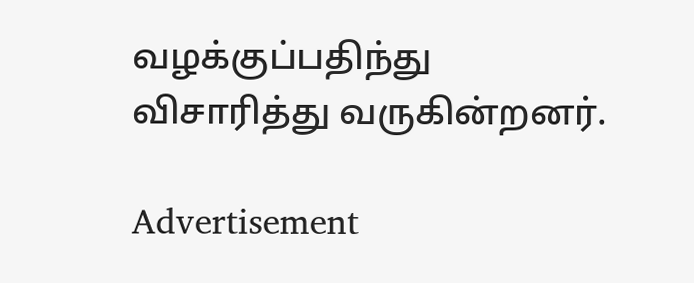வழக்குப்பதிந்து விசாரித்து வருகின்றனர்.

Advertisement